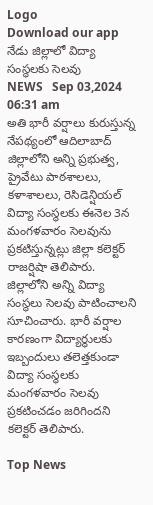Logo
Download our app
నేడు జిల్లాలో విద్యా సంస్థలకు సెలవు
NEWS   Sep 03,2024 06:31 am
అతి భారీ వర్షాలు కురుస్తున్న నేపథ్యంలో ఆదిలాబాద్ జిల్లాలోని అన్ని ప్రభుత్వ, ప్రైవేటు పాఠశాలలు, కళాశాలలు, రెసిడెన్షియల్ విద్యా సంస్థలకు ఈనెల 3న మంగళవారం సెలవును ప్రకటిస్తున్నట్లు జిల్లా కలెక్టర్ రాజర్షిషా తెలిపారు. జిల్లాలోని అన్ని విద్యా సంస్థలు సెలవు పాటించాలని సూచించారు. భారీ వర్షాల కారణంగా విద్యార్థులకు ఇబ్బందులు తలెత్తకుండా విద్యా సంస్థలకు మంగళవారం సెలవు ప్రకటించడం జరిగిందని కలెక్టర్ తెలిపారు.

Top News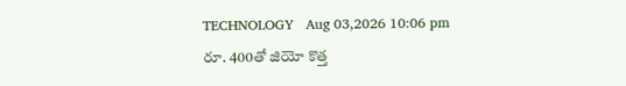TECHNOLOGY   Aug 03,2026 10:06 pm
రూ. 400తో జియో కొత్త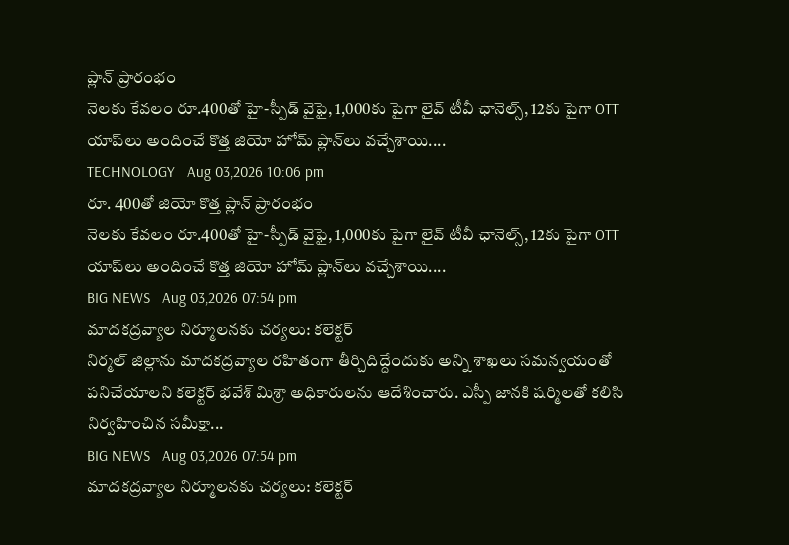ప్లాన్‌ ప్రారంభం
నెలకు కేవలం రూ.400తో హై-స్పీడ్ వైఫై, 1,000కు పైగా లైవ్ టీవీ ఛానెల్స్, 12కు పైగా OTT యాప్‌లు అందించే కొత్త జియో హోమ్ ప్లాన్‌లు వచ్చేశాయి....
TECHNOLOGY   Aug 03,2026 10:06 pm
రూ. 400తో జియో కొత్త ప్లాన్‌ ప్రారంభం
నెలకు కేవలం రూ.400తో హై-స్పీడ్ వైఫై, 1,000కు పైగా లైవ్ టీవీ ఛానెల్స్, 12కు పైగా OTT యాప్‌లు అందించే కొత్త జియో హోమ్ ప్లాన్‌లు వచ్చేశాయి....
BIG NEWS   Aug 03,2026 07:54 pm
మాదకద్రవ్యాల నిర్మూలనకు చర్యలు: కలెక్టర్
నిర్మల్ జిల్లాను మాదకద్రవ్యాల రహితంగా తీర్చిదిద్దేందుకు అన్ని శాఖలు సమన్వయంతో పనిచేయాలని కలెక్టర్ భవేశ్ మిశ్రా అధికారులను ఆదేశించారు. ఎస్పీ జానకి షర్మిలతో కలిసి నిర్వహించిన సమీక్షా...
BIG NEWS   Aug 03,2026 07:54 pm
మాదకద్రవ్యాల నిర్మూలనకు చర్యలు: కలెక్టర్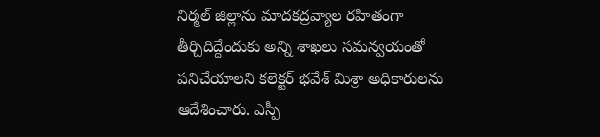నిర్మల్ జిల్లాను మాదకద్రవ్యాల రహితంగా తీర్చిదిద్దేందుకు అన్ని శాఖలు సమన్వయంతో పనిచేయాలని కలెక్టర్ భవేశ్ మిశ్రా అధికారులను ఆదేశించారు. ఎస్పీ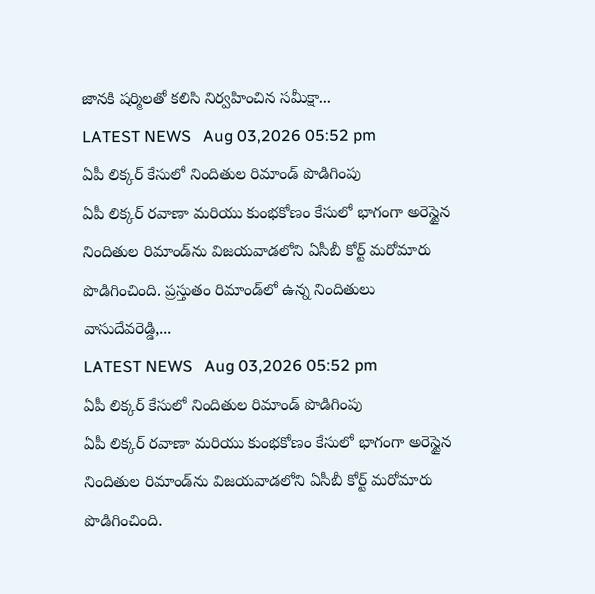జానకి షర్మిలతో కలిసి నిర్వహించిన సమీక్షా...
LATEST NEWS   Aug 03,2026 05:52 pm
ఏపీ లిక్కర్ కేసులో నిందితుల రిమాండ్ పొడిగింపు
ఏపీ లిక్కర్ రవాణా మరియు కుంభకోణం కేసులో భాగంగా అరెస్టైన నిందితుల రిమాండ్‌ను విజయవాడలోని ఏసీబీ కోర్ట్ మరోమారు పొడిగించింది. ప్రస్తుతం రిమాండ్‌లో ఉన్న నిందితులు వాసుదేవరెడ్డి,...
LATEST NEWS   Aug 03,2026 05:52 pm
ఏపీ లిక్కర్ కేసులో నిందితుల రిమాండ్ పొడిగింపు
ఏపీ లిక్కర్ రవాణా మరియు కుంభకోణం కేసులో భాగంగా అరెస్టైన నిందితుల రిమాండ్‌ను విజయవాడలోని ఏసీబీ కోర్ట్ మరోమారు పొడిగించింది.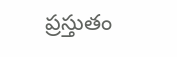ప్రస్తుతం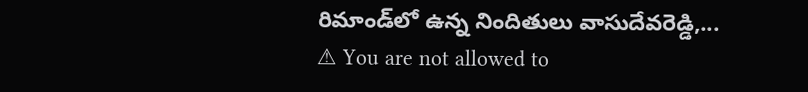రిమాండ్‌లో ఉన్న నిందితులు వాసుదేవరెడ్డి,...
⚠ You are not allowed to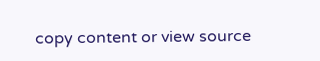copy content or view source